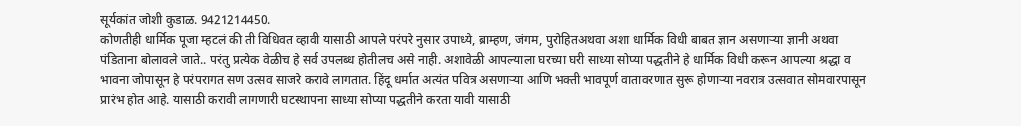सूर्यकांत जोशी कुडाळ. 9421214450.
कोणतीही धार्मिक पूजा म्हटलं की ती विधिवत व्हावी यासाठी आपले परंपरे नुसार उपाध्ये, ब्राम्हण, जंगम, पुरोहितअथवा अशा धार्मिक विधी बाबत ज्ञान असणाऱ्या ज्ञानी अथवा पंडिताना बोलावले जाते.. परंतु प्रत्येक वेळीच हे सर्व उपलब्ध होतीलच असे नाही. अशावेळी आपल्याला घरच्या घरी साध्या सोप्या पद्धतीने हे धार्मिक विधी करून आपल्या श्रद्धा व भावना जोपासून हे परंपरागत सण उत्सव साजरे करावे लागतात. हिंदू धर्मात अत्यंत पवित्र असणाऱ्या आणि भक्ती भावपूर्ण वातावरणात सुरू होणाऱ्या नवरात्र उत्सवात सोमवारपासून प्रारंभ होत आहे. यासाठी करावी लागणारी घटस्थापना साध्या सोप्या पद्धतीने करता यावी यासाठी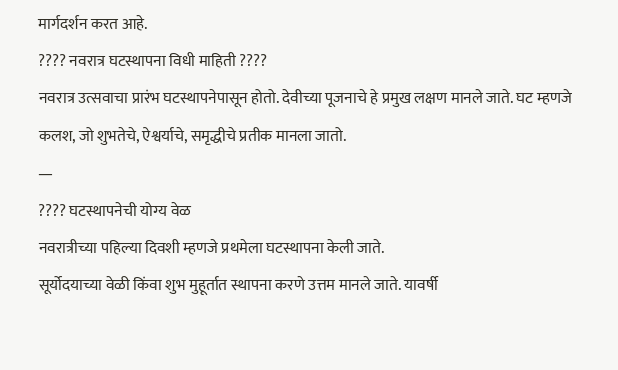मार्गदर्शन करत आहे.
???? नवरात्र घटस्थापना विधी माहिती ????
नवरात्र उत्सवाचा प्रारंभ घटस्थापनेपासून होतो. देवीच्या पूजनाचे हे प्रमुख लक्षण मानले जाते. घट म्हणजे कलश, जो शुभतेचे, ऐश्वर्याचे, समृद्धीचे प्रतीक मानला जातो.
—
???? घटस्थापनेची योग्य वेळ
नवरात्रीच्या पहिल्या दिवशी म्हणजे प्रथमेला घटस्थापना केली जाते.
सूर्योदयाच्या वेळी किंवा शुभ मुहूर्तात स्थापना करणे उत्तम मानले जाते. यावर्षी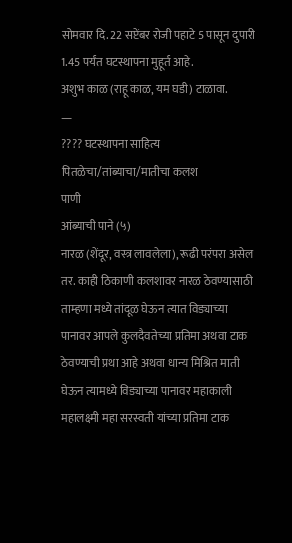सोमवार दि. 22 सप्टेंबर रोजी पहाटे 5 पासून दुपारी 1.45 पर्यंत घटस्थापना मुहूर्त आहे.
अशुभ काळ (राहू काळ, यम घडी) टाळावा.
—
???? घटस्थापना साहित्य
पितळेचा/तांब्याचा/मातीचा कलश
पाणी
आंब्याची पाने (५)
नारळ (शेंदूर, वस्त्र लावलेला), रूढी परंपरा असेल तर. काही ठिकाणी कलशावर नारळ ठेवण्यासाठी ताम्हणा मध्ये तांदूळ घेऊन त्यात विड्याच्या पानावर आपले कुलदैवतेच्या प्रतिमा अथवा टाक ठेवण्याची प्रथा आहे अथवा धान्य मिश्रित माती घेऊन त्यामध्ये विड्याच्या पानावर महाकाली महालक्ष्मी महा सरस्वती यांच्या प्रतिमा टाक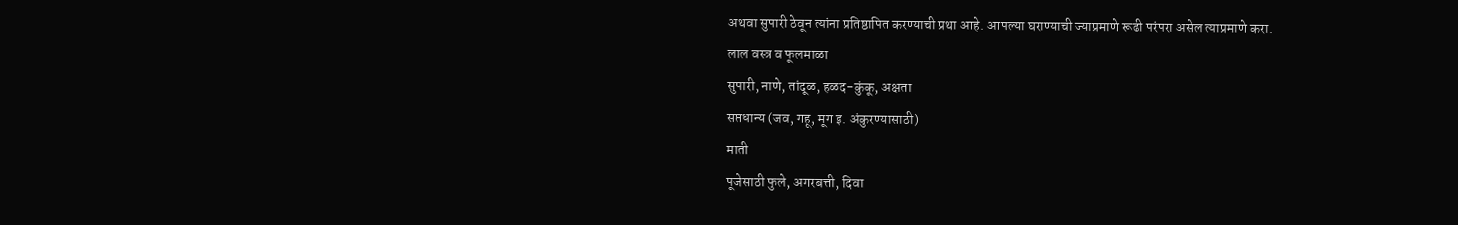अथवा सुपारी ठेवून त्यांना प्रतिष्ठापित करण्याची प्रथा आहे. आपल्या घराण्याची ज्याप्रमाणे रूढी परंपरा असेल त्याप्रमाणे करा.
लाल वस्त्र व फूलमाळा
सुपारी, नाणे, तांदूळ, हळद-कुंकू, अक्षता
सप्तधान्य (जव, गहू, मूग इ. अंकुरण्यासाठी)
माती
पूजेसाठी फुले, अगरबत्ती, दिवा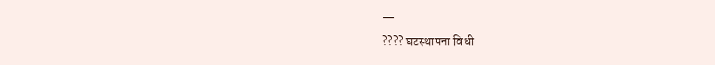—
???? घटस्थापना विधी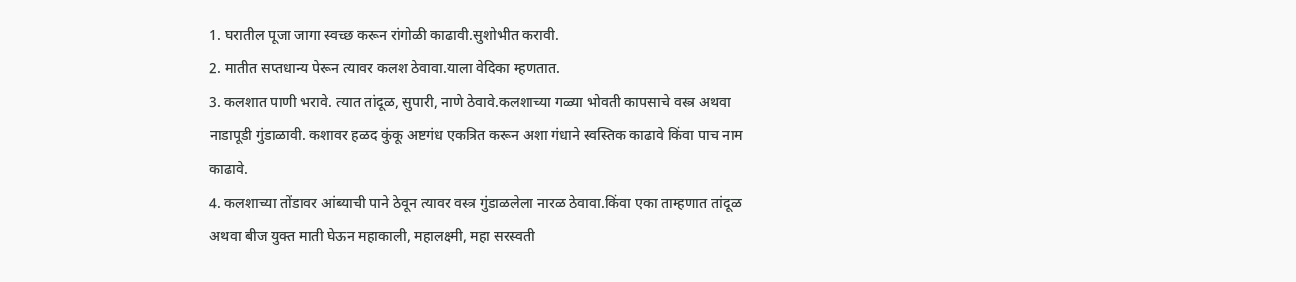1. घरातील पूजा जागा स्वच्छ करून रांगोळी काढावी.सुशोभीत करावी.
2. मातीत सप्तधान्य पेरून त्यावर कलश ठेवावा.याला वेदिका म्हणतात.
3. कलशात पाणी भरावे. त्यात तांदूळ, सुपारी, नाणे ठेवावे.कलशाच्या गळ्या भोवती कापसाचे वस्त्र अथवा नाडापूडी गुंडाळावी. कशावर हळद कुंकू अष्टगंध एकत्रित करून अशा गंधाने स्वस्तिक काढावे किंवा पाच नाम काढावे.
4. कलशाच्या तोंडावर आंब्याची पाने ठेवून त्यावर वस्त्र गुंडाळलेला नारळ ठेवावा.किंवा एका ताम्हणात तांदूळ अथवा बीज युक्त माती घेऊन महाकाली, महालक्ष्मी, महा सरस्वती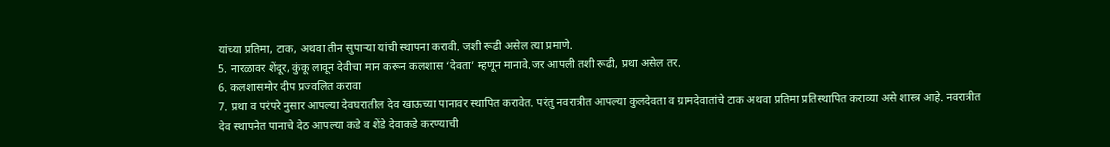यांच्या प्रतिमा, टाक, अथवा तीन सुपाऱ्या यांची स्थापना करावी. जशी रूढी असेल त्या प्रमाणे.
5. नारळावर शेंदूर, कुंकू लावून देवीचा मान करून कलशास ‘देवता’ म्हणून मानावे.जर आपली तशी रूढी, प्रथा असेल तर.
6. कलशासमोर दीप प्रज्वलित करावा
7. प्रथा व परंपरे नुसार आपल्या देवघरातील देव खाऊच्या पानावर स्थापित करावेत. परंतु नवरात्रीत आपल्या कुलदेवता व ग्रामदेवातांचे टाक अथवा प्रतिमा प्रतिस्थापित कराव्या असे शास्त्र आहे. नवरात्रीत देव स्थापनेत पानाचे देठ आपल्या कडे व शेंडे देवाकडे करण्याची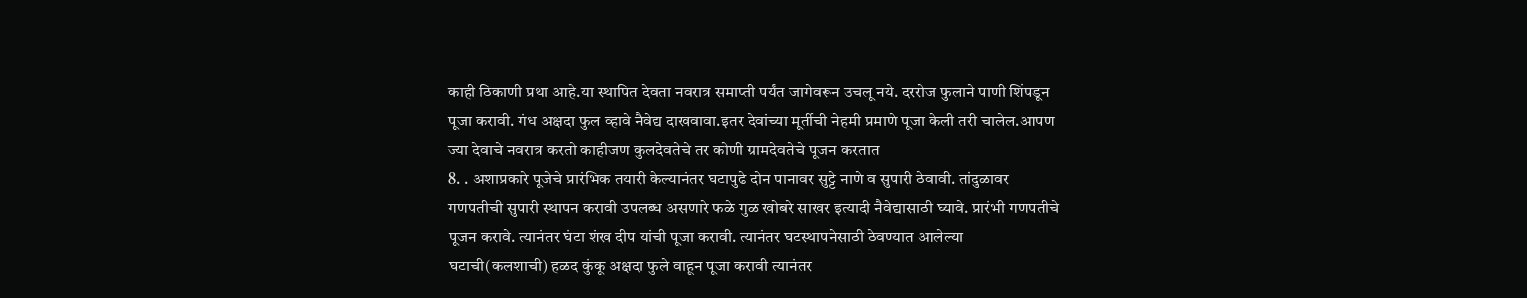काही ठिकाणी प्रथा आहे.या स्थापित देवता नवरात्र समाप्ती पर्यंत जागेवरून उचलू नये. दररोज फुलाने पाणी शिंपडून पूजा करावी. गंध अक्षदा फुल व्हावे नैवेद्य दाखवावा.इतर देवांच्या मूर्तीची नेहमी प्रमाणे पूजा केली तरी चालेल.आपण ज्या देवाचे नवरात्र करतो काहीजण कुलदेवतेचे तर कोणी ग्रामदेवतेचे पूजन करतात
8. . अशाप्रकारे पूजेचे प्रारंभिक तयारी केल्यानंतर घटापुढे दोन पानावर सुट्टे नाणे व सुपारी ठेवावी. तांदुळावर गणपतीची सुपारी स्थापन करावी उपलब्ध असणारे फळे गुळ खोबरे साखर इत्यादी नैवेद्यासाठी घ्यावे. प्रारंभी गणपतीचे पूजन करावे. त्यानंतर घंटा शंख दीप यांची पूजा करावी. त्यानंतर घटस्थापनेसाठी ठेवण्यात आलेल्या घटाची(कलशाची) हळद कुंकू अक्षदा फुले वाहून पूजा करावी त्यानंतर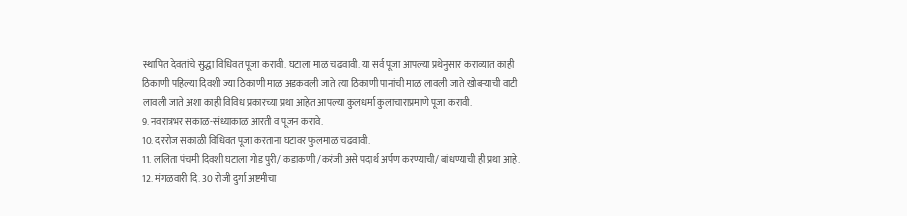स्थापित देवतांचे सुद्धा विधिवत पूजा करावी. घटाला माळ चढवावी. या सर्व पूजा आपल्या प्रथेनुसार कराव्यात काही ठिकाणी पहिल्या दिवशी ज्या ठिकाणी माळ अडकवली जाते त्या ठिकाणी पानांची माळ लावली जाते खोबऱ्याची वाटी लावली जाते अशा काही विविध प्रकारच्या प्रथा आहेत आपल्या कुलधर्मा कुलाचाराप्रमाणे पूजा करावी.
9. नवरात्रभर सकाळ-संध्याकाळ आरती व पूजन करावे.
10. दररोज सकाळी विधिवत पूजा करताना घटावर फुलमाळ चढवावी.
11. ललिता पंचमी दिवशी घटाला गोड पुरी/ कडाकणी /करंजी असे पदार्थ अर्पण करण्याची/ बांधण्याची ही प्रथा आहे.
12. मंगळवारी दि. 30 रोजी दुर्गा अष्टमीचा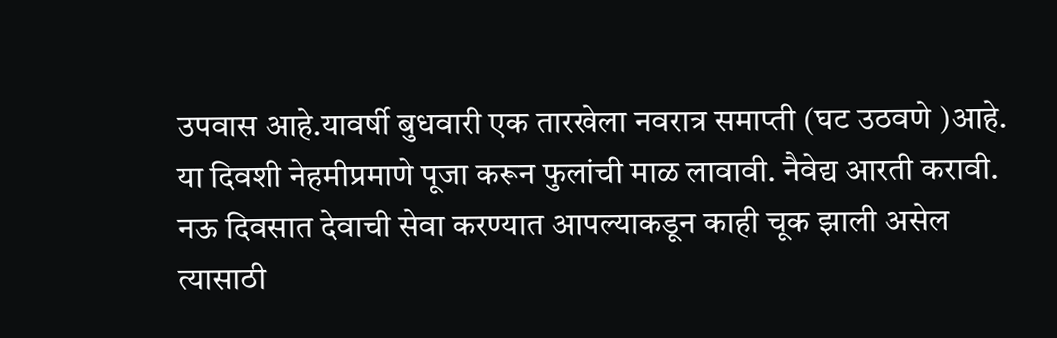उपवास आहे.यावर्षी बुधवारी एक तारखेला नवरात्र समाप्ती (घट उठवणे )आहे. या दिवशी नेहमीप्रमाणे पूजा करून फुलांची माळ लावावी. नैवेद्य आरती करावी. नऊ दिवसात देवाची सेवा करण्यात आपल्याकडून काही चूक झाली असेल त्यासाठी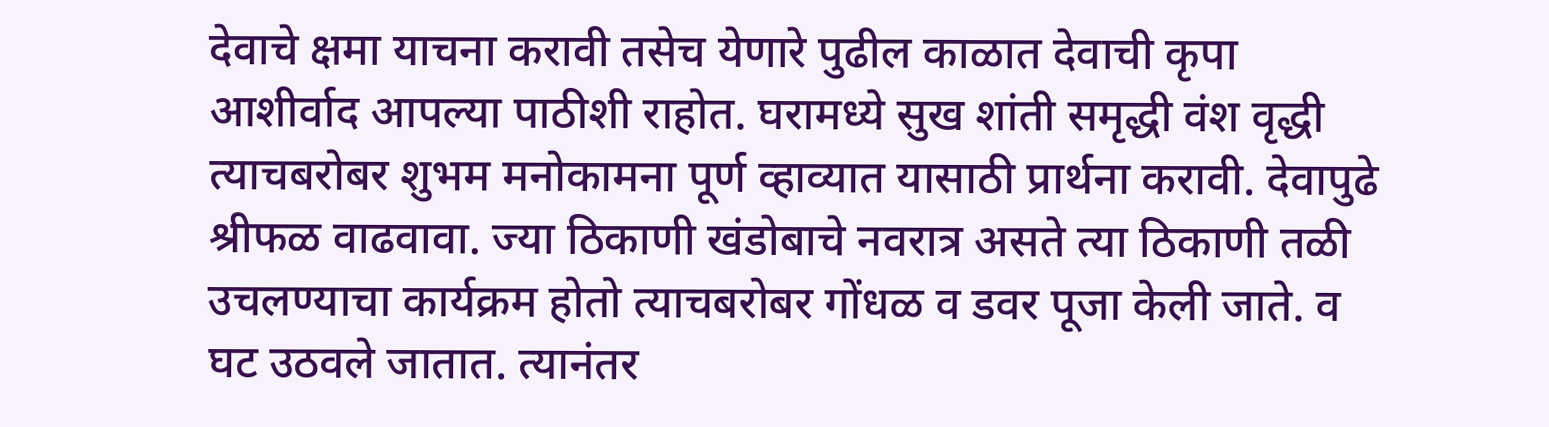देवाचे क्षमा याचना करावी तसेच येणारे पुढील काळात देवाची कृपा आशीर्वाद आपल्या पाठीशी राहोत. घरामध्ये सुख शांती समृद्धी वंश वृद्धी त्याचबरोबर शुभम मनोकामना पूर्ण व्हाव्यात यासाठी प्रार्थना करावी. देवापुढे श्रीफळ वाढवावा. ज्या ठिकाणी खंडोबाचे नवरात्र असते त्या ठिकाणी तळी उचलण्याचा कार्यक्रम होतो त्याचबरोबर गोंधळ व डवर पूजा केली जाते. व घट उठवले जातात. त्यानंतर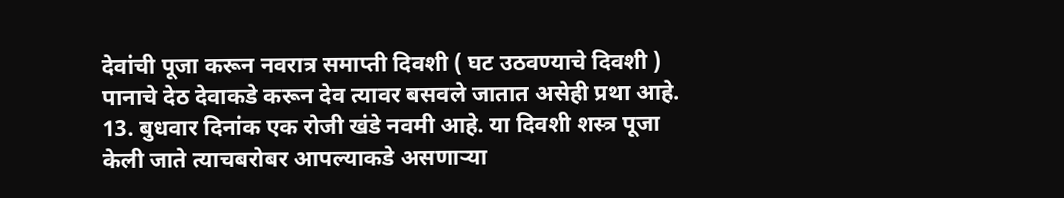देवांची पूजा करून नवरात्र समाप्ती दिवशी ( घट उठवण्याचे दिवशी ) पानाचे देठ देवाकडे करून देव त्यावर बसवले जातात असेही प्रथा आहे.
13. बुधवार दिनांक एक रोजी खंडे नवमी आहे. या दिवशी शस्त्र पूजा केली जाते त्याचबरोबर आपल्याकडे असणाऱ्या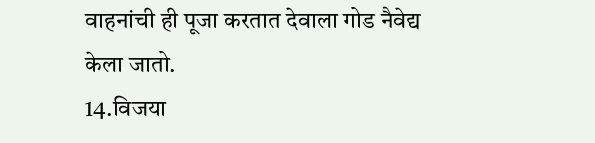वाहनांची ही पूजा करतात देवाला गोड नैवेद्य केला जातो.
14.विजया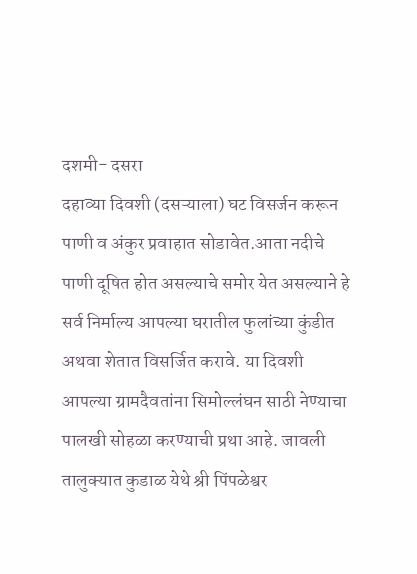दशमी- दसरा
दहाव्या दिवशी (दसऱ्याला) घट विसर्जन करून पाणी व अंकुर प्रवाहात सोडावेत.आता नदीचे पाणी दूषित होत असल्याचे समोर येत असल्याने हे सर्व निर्माल्य आपल्या घरातील फुलांच्या कुंडीत अथवा शेतात विसर्जित करावे. या दिवशी आपल्या ग्रामदैवतांना सिमोल्लंघन साठी नेण्याचा पालखी सोहळा करण्याची प्रथा आहे. जावली तालुक्यात कुडाळ येथे श्री पिंपळेश्वर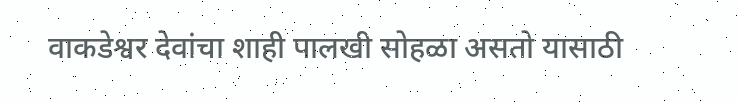वाकडेश्वर देवांचा शाही पालखी सोहळा असतो यासाठी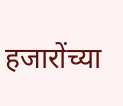हजारोंच्या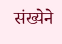संख्येने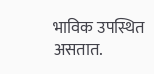भाविक उपस्थित असतात.